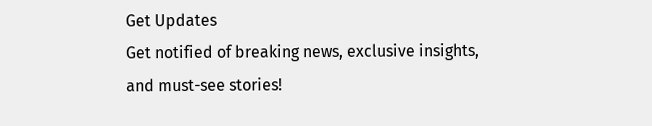Get Updates
Get notified of breaking news, exclusive insights, and must-see stories!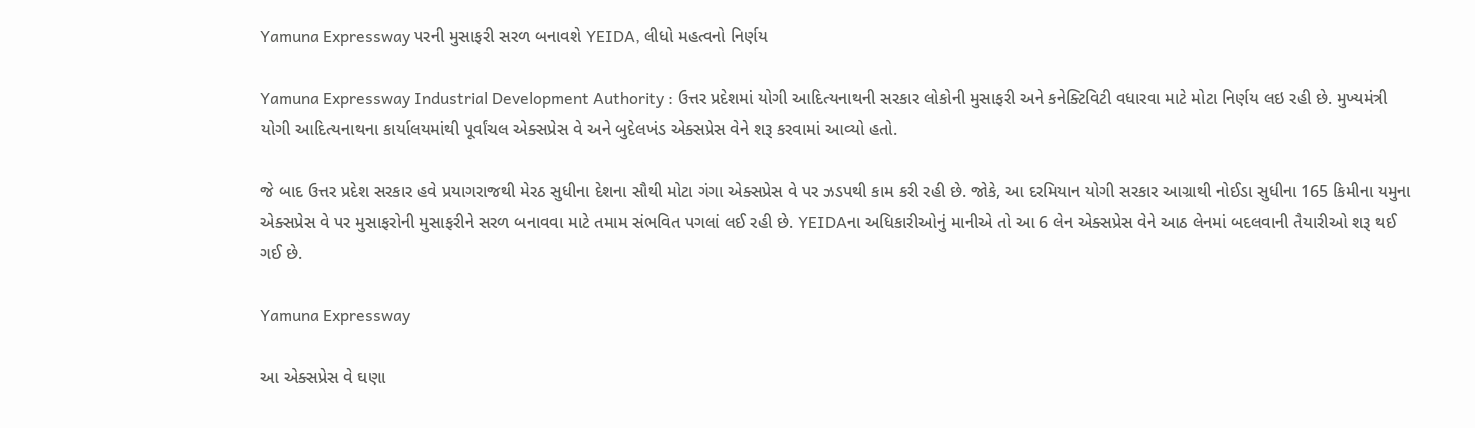Yamuna Expressway પરની મુસાફરી સરળ બનાવશે YEIDA, લીધો મહત્વનો નિર્ણય

Yamuna Expressway Industrial Development Authority : ઉત્તર પ્રદેશમાં યોગી આદિત્યનાથની સરકાર લોકોની મુસાફરી અને કનેક્ટિવિટી વધારવા માટે મોટા નિર્ણય લઇ રહી છે. મુખ્યમંત્રી યોગી આદિત્યનાથના કાર્યાલયમાંથી પૂર્વાંચલ એક્સપ્રેસ વે અને બુદેલખંડ એક્સપ્રેસ વેને શરૂ કરવામાં આવ્યો હતો.

જે બાદ ઉત્તર પ્રદેશ સરકાર હવે પ્રયાગરાજથી મેરઠ સુધીના દેશના સૌથી મોટા ગંગા એક્સપ્રેસ વે પર ઝડપથી કામ કરી રહી છે. જોકે, આ દરમિયાન યોગી સરકાર આગ્રાથી નોઈડા સુધીના 165 કિમીના યમુના એક્સપ્રેસ વે પર મુસાફરોની મુસાફરીને સરળ બનાવવા માટે તમામ સંભવિત પગલાં લઈ રહી છે. YEIDAના અધિકારીઓનું માનીએ તો આ 6 લેન એક્સપ્રેસ વેને આઠ લેનમાં બદલવાની તૈયારીઓ શરૂ થઈ ગઈ છે.

Yamuna Expressway

આ એક્સપ્રેસ વે ઘણા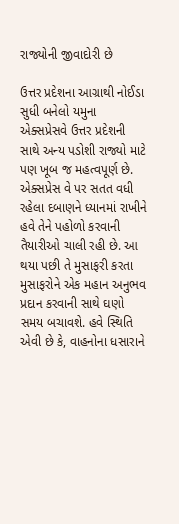રાજ્યોની જીવાદોરી છે

ઉત્તર પ્રદેશના આગ્રાથી નોઈડા સુધી બનેલો યમુના એક્સપ્રેસવે ઉત્તર પ્રદેશની સાથે અન્ય પડોશી રાજ્યો માટે પણ ખૂબ જ મહત્વપૂર્ણ છે. એક્સપ્રેસ વે પર સતત વધી રહેલા દબાણને ધ્યાનમાં રાખીને હવે તેને પહોળો કરવાની તૈયારીઓ ચાલી રહી છે. આ થયા પછી તે મુસાફરી કરતા મુસાફરોને એક મહાન અનુભવ પ્રદાન કરવાની સાથે ઘણો સમય બચાવશે. હવે સ્થિતિ એવી છે કે, વાહનોના ધસારાને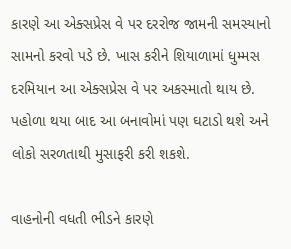કારણે આ એક્સપ્રેસ વે પર દરરોજ જામની સમસ્યાનો સામનો કરવો પડે છે. ખાસ કરીને શિયાળામાં ધુમ્મસ દરમિયાન આ એક્સપ્રેસ વે પર અકસ્માતો થાય છે. પહોળા થયા બાદ આ બનાવોમાં પણ ઘટાડો થશે અને લોકો સરળતાથી મુસાફરી કરી શકશે.

વાહનોની વધતી ભીડને કારણે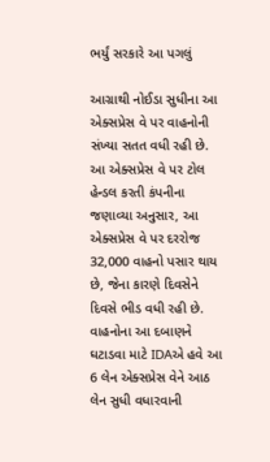ભર્યું સરકારે આ પગલું

આગ્રાથી નોઈડા સુધીના આ એક્સપ્રેસ વે પર વાહનોની સંખ્યા સતત વધી રહી છે. આ એક્સપ્રેસ વે પર ટોલ હેન્ડલ કરતી કંપનીના જણાવ્યા અનુસાર, આ એક્સપ્રેસ વે પર દરરોજ 32,000 વાહનો પસાર થાય છે, જેના કારણે દિવસેને દિવસે ભીડ વધી રહી છે. વાહનોના આ દબાણને ઘટાડવા માટે IDAએ હવે આ 6 લેન એક્સપ્રેસ વેને આઠ લેન સુધી વધારવાની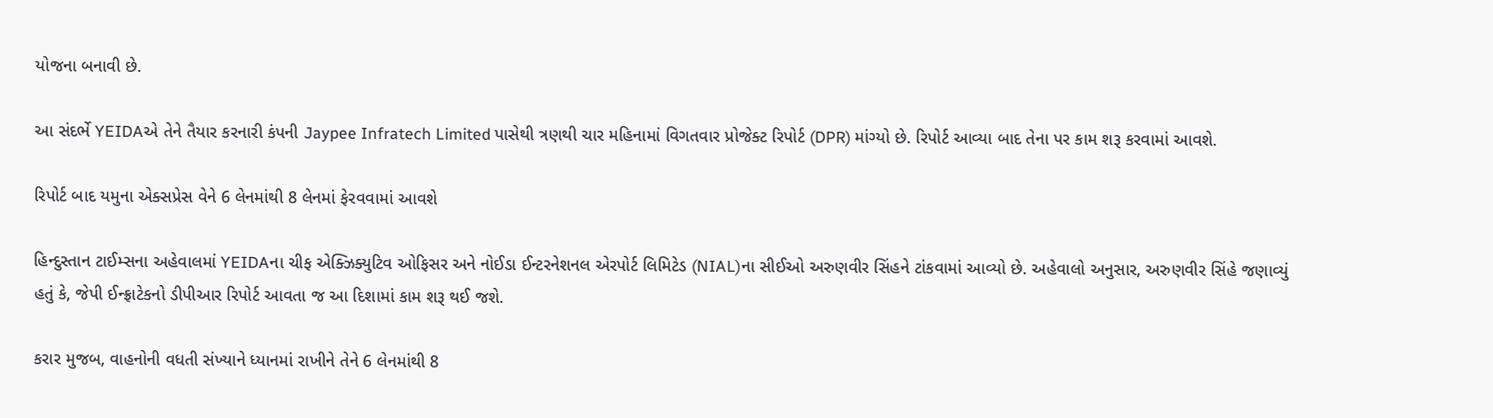યોજના બનાવી છે.

આ સંદર્ભે YEIDAએ તેને તૈયાર કરનારી કંપની Jaypee Infratech Limited પાસેથી ત્રણથી ચાર મહિનામાં વિગતવાર પ્રોજેક્ટ રિપોર્ટ (DPR) માંગ્યો છે. રિપોર્ટ આવ્યા બાદ તેના પર કામ શરૂ કરવામાં આવશે.

રિપોર્ટ બાદ યમુના એક્સપ્રેસ વેને 6 લેનમાંથી 8 લેનમાં ફેરવવામાં આવશે

હિન્દુસ્તાન ટાઈમ્સના અહેવાલમાં YEIDAના ચીફ એક્ઝિક્યુટિવ ઓફિસર અને નોઈડા ઈન્ટરનેશનલ એરપોર્ટ લિમિટેડ (NIAL)ના સીઈઓ અરુણવીર સિંહને ટાંકવામાં આવ્યો છે. અહેવાલો અનુસાર, અરુણવીર સિંહે જણાવ્યું હતું કે, જેપી ઈન્ફ્રાટેકનો ડીપીઆર રિપોર્ટ આવતા જ આ દિશામાં કામ શરૂ થઈ જશે.

કરાર મુજબ, વાહનોની વધતી સંખ્યાને ધ્યાનમાં રાખીને તેને 6 લેનમાંથી 8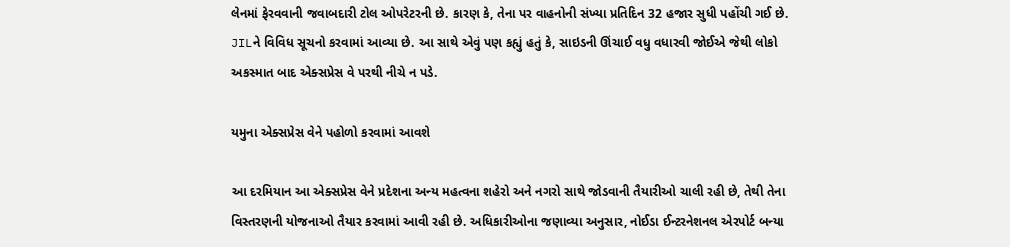લેનમાં ફેરવવાની જવાબદારી ટોલ ઓપરેટરની છે. કારણ કે, તેના પર વાહનોની સંખ્યા પ્રતિદિન 32 હજાર સુધી પહોંચી ગઈ છે. JILને વિવિધ સૂચનો કરવામાં આવ્યા છે. આ સાથે એવું પણ કહ્યું હતું કે, સાઇડની ઊંચાઈ વધુ વધારવી જોઈએ જેથી લોકો અકસ્માત બાદ એક્સપ્રેસ વે પરથી નીચે ન પડે.

યમુના એક્સપ્રેસ વેને પહોળો કરવામાં આવશે

આ દરમિયાન આ એક્સપ્રેસ વેને પ્રદેશના અન્ય મહત્વના શહેરો અને નગરો સાથે જોડવાની તૈયારીઓ ચાલી રહી છે, તેથી તેના વિસ્તરણની યોજનાઓ તૈયાર કરવામાં આવી રહી છે. અધિકારીઓના જણાવ્યા અનુસાર, નોઈડા ઈન્ટરનેશનલ એરપોર્ટ બન્યા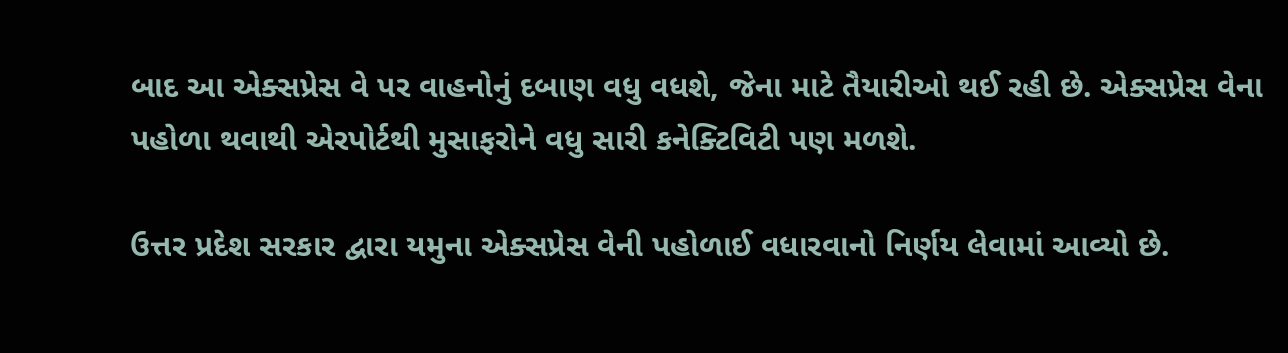બાદ આ એક્સપ્રેસ વે પર વાહનોનું દબાણ વધુ વધશે, જેના માટે તૈયારીઓ થઈ રહી છે. એક્સપ્રેસ વેના પહોળા થવાથી એરપોર્ટથી મુસાફરોને વધુ સારી કનેક્ટિવિટી પણ મળશે.

ઉત્તર પ્રદેશ સરકાર દ્વારા યમુના એક્સપ્રેસ વેની પહોળાઈ વધારવાનો નિર્ણય લેવામાં આવ્યો છે.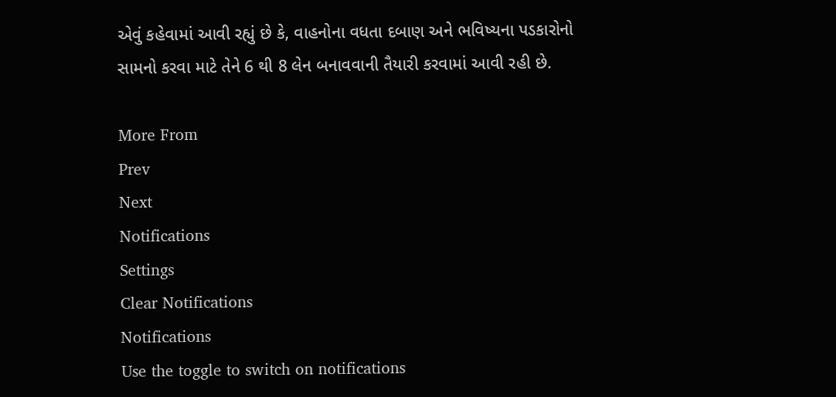એવું કહેવામાં આવી રહ્યું છે કે, વાહનોના વધતા દબાણ અને ભવિષ્યના પડકારોનો સામનો કરવા માટે તેને 6 થી 8 લેન બનાવવાની તૈયારી કરવામાં આવી રહી છે.

More From
Prev
Next
Notifications
Settings
Clear Notifications
Notifications
Use the toggle to switch on notifications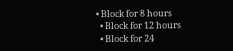• Block for 8 hours
  • Block for 12 hours
  • Block for 24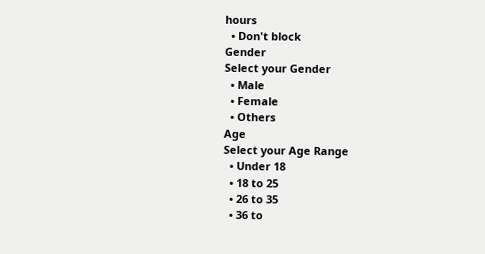hours
  • Don't block
Gender
Select your Gender
  • Male
  • Female
  • Others
Age
Select your Age Range
  • Under 18
  • 18 to 25
  • 26 to 35
  • 36 to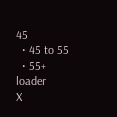45
  • 45 to 55
  • 55+
loader
X